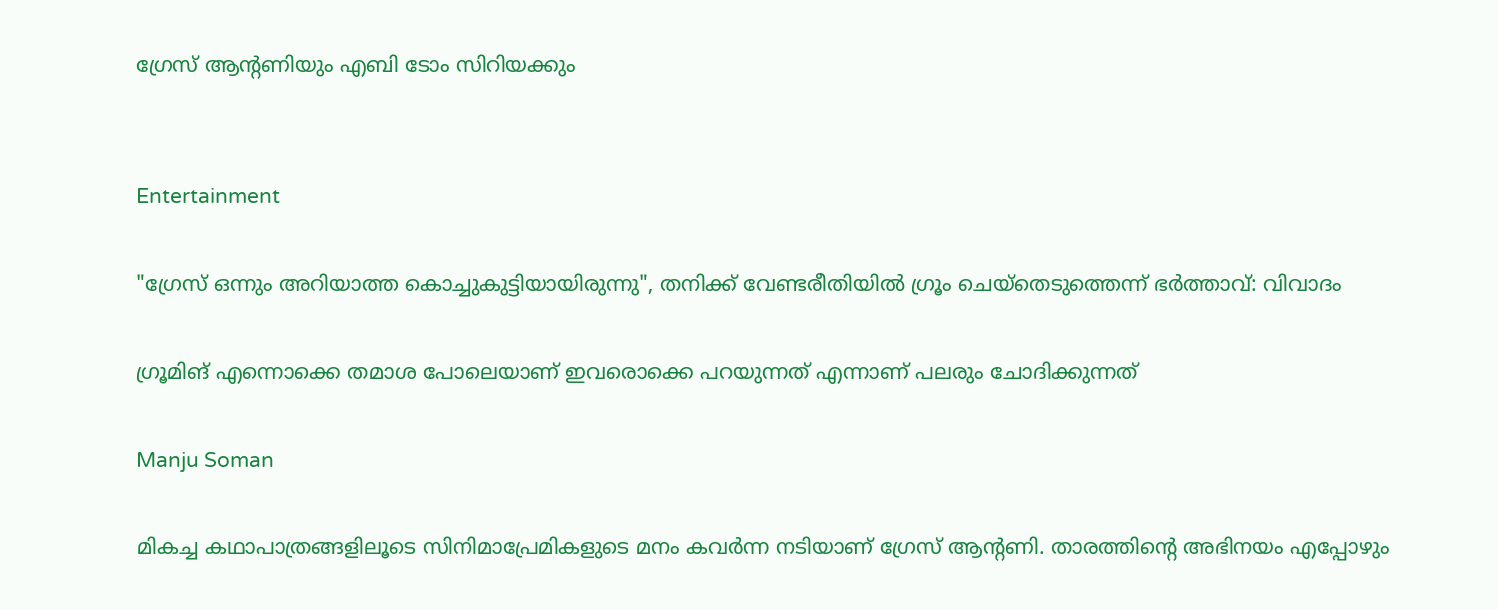ഗ്രേസ് ആന്‍റണിയും എബി ടോം സിറിയക്കും


Entertainment

"ഗ്രേസ് ഒന്നും അറിയാത്ത കൊച്ചുകുട്ടിയായിരുന്നു", തനിക്ക് വേണ്ടരീതിയിൽ ഗ്രൂം ചെയ്തെടുത്തെന്ന് ഭർത്താവ്: വിവാദം

ഗ്രൂമിങ് എന്നൊക്കെ തമാശ പോലെയാണ് ഇവരൊക്കെ പറയുന്നത് എന്നാണ് പലരും ചോദിക്കുന്നത്

Manju Soman

മികച്ച കഥാപാത്രങ്ങളിലൂടെ സിനിമാപ്രേമികളുടെ മനം കവർന്ന നടിയാണ് ഗ്രേസ് ആന്‍റണി. താരത്തിന്‍റെ അഭിനയം എപ്പോഴും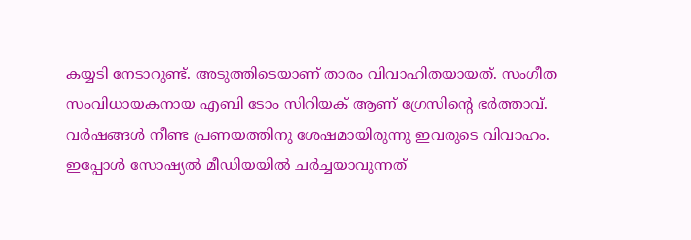കയ്യടി നേടാറുണ്ട്. അടുത്തിടെയാണ് താരം വിവാഹിതയായത്. സംഗീത സംവിധായകനായ എബി ടോം സിറിയക് ആണ് ഗ്രേസിന്‍റെ ഭർത്താവ്. വർഷങ്ങൾ നീണ്ട പ്രണയത്തിനു ശേഷമായിരുന്നു ഇവരുടെ വിവാഹം. ഇപ്പോൾ സോഷ്യൽ മീഡിയയിൽ ചർച്ചയാവുന്നത്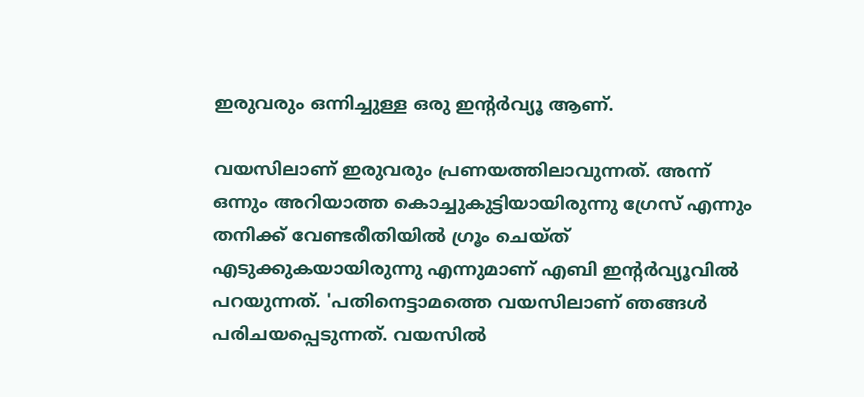ഇരുവരും ഒന്നിച്ചുള്ള ഒരു ഇന്‍റർവ്യൂ ആണ്.

വയസിലാണ് ഇരുവരും പ്രണയത്തിലാവുന്നത്. അന്ന് ഒന്നും അറിയാത്ത കൊച്ചുകുട്ടിയായിരുന്നു ഗ്രേസ് എന്നും തനിക്ക് വേണ്ടരീതിയിൽ ഗ്രൂം ചെയ്ത് എടുക്കുകയായിരുന്നു എന്നുമാണ് എബി ഇന്‍റർവ്യൂവിൽ പറയുന്നത്. 'പതിനെട്ടാമത്തെ വയസിലാണ് ഞങ്ങള്‍ പരിചയപ്പെടുന്നത്. വയസില്‍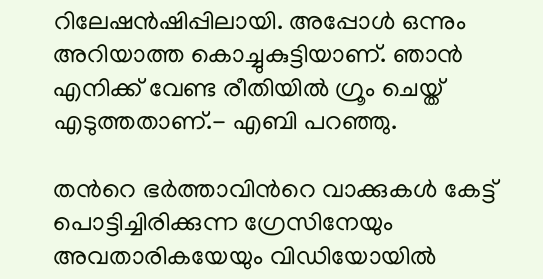റിലേഷന്‍ഷിപ്പിലായി. അപ്പോള്‍ ഒന്നും അറിയാത്ത കൊച്ചുകുട്ടിയാണ്. ഞാന്‍ എനിക്ക് വേണ്ട രീതിയില്‍ ഗ്രൂം ചെയ്ത് എടുത്തതാണ്.- എബി പറഞ്ഞു.

തന്‍റെ ഭർത്താവിന്‍റെ വാക്കുകൾ കേട്ട് പൊട്ടിച്ചിരിക്കുന്ന ഗ്രേസിനേയും അവതാരികയേയും വിഡിയോയിൽ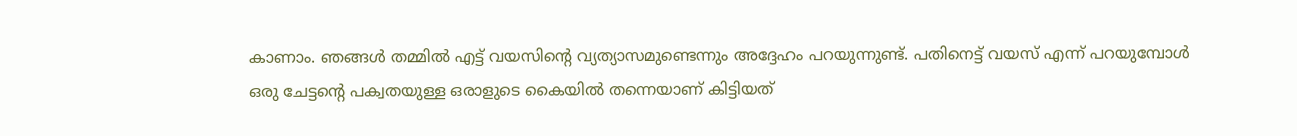കാണാം. ഞങ്ങൾ തമ്മിൽ എട്ട് വയസിന്‍റെ വ്യത്യാസമുണ്ടെന്നും അദ്ദേഹം പറയുന്നുണ്ട്. പതിനെട്ട് വയസ് എന്ന് പറയുമ്പോൾ ഒരു ചേട്ടന്‍റെ പക്വതയുള്ള ഒരാളുടെ കൈയിൽ തന്നെയാണ് കിട്ടിയത്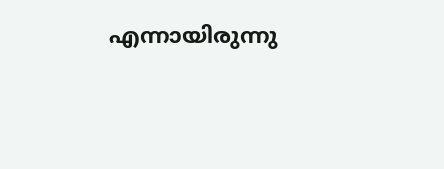എന്നായിരുന്നു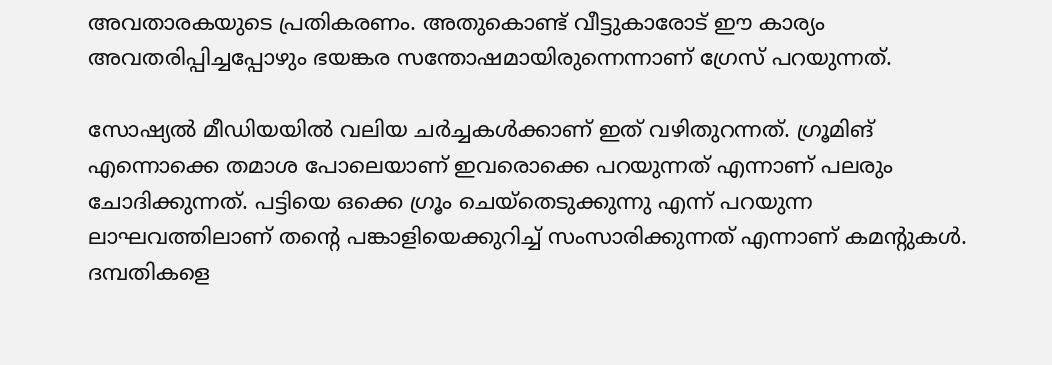അവതാരകയുടെ പ്രതികരണം. അതുകൊണ്ട് വീട്ടുകാരോട് ഈ കാര്യം അവതരിപ്പിച്ചപ്പോഴും ഭയങ്കര സന്തോഷമായിരുന്നെന്നാണ് ഗ്രേസ് പറയുന്നത്.

സോഷ്യൽ മീഡിയയിൽ വലിയ ചർച്ചകൾക്കാണ് ഇത് വഴിതുറന്നത്. ഗ്രൂമിങ് എന്നൊക്കെ തമാശ പോലെയാണ് ഇവരൊക്കെ പറയുന്നത് എന്നാണ് പലരും ചോദിക്കുന്നത്. പട്ടിയെ ഒക്കെ ഗ്രൂം ചെയ്തെടുക്കുന്നു എന്ന് പറയുന്ന ലാഘവത്തിലാണ് തന്‍റെ പങ്കാളിയെക്കുറിച്ച് സംസാരിക്കുന്നത് എന്നാണ് കമന്‍റുകൾ. ദമ്പതികളെ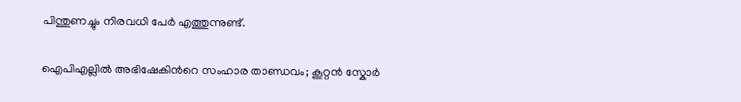പിന്തുണച്ചും നിരവധി പേർ എത്തുന്നുണ്ട്.

ഐപിഎല്ലിൽ അഭിഷേകിന്‍റെ സംഹാര താണ്ഡവം; കൂറ്റൻ സ്കോർ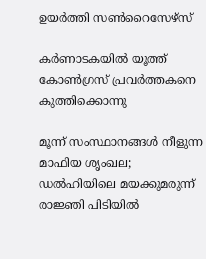ഉയർത്തി സൺറൈസേഴ്സ്

കർണാടകയിൽ യൂത്ത് കോൺഗ്രസ് പ്രവർത്തകനെ കുത്തിക്കൊന്നു

മൂന്ന് സംസ്ഥാനങ്ങൾ നീളുന്ന മാഫിയ ശൃംഖല; ഡൽഹിയിലെ മയക്കുമരുന്ന് രാജ്ഞി പിടിയിൽ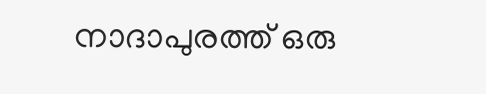നാദാപുരത്ത് ഒരു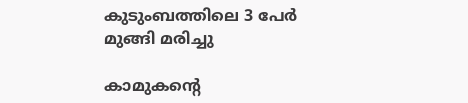കുടുംബത്തിലെ 3 പേർ മുങ്ങി മരിച്ചു

കാമുകന്‍റെ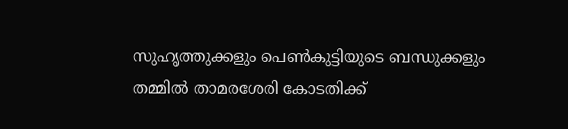സുഹൃത്തുക്കളും പെൺകുട്ടിയുടെ ബന്ധുക്കളും തമ്മിൽ താമരശേരി കോടതിക്ക്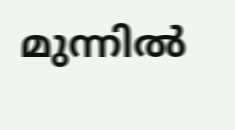മുന്നിൽ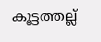കൂട്ടത്തല്ല്